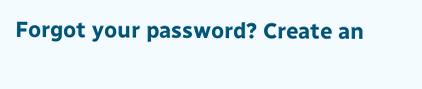Forgot your password? Create an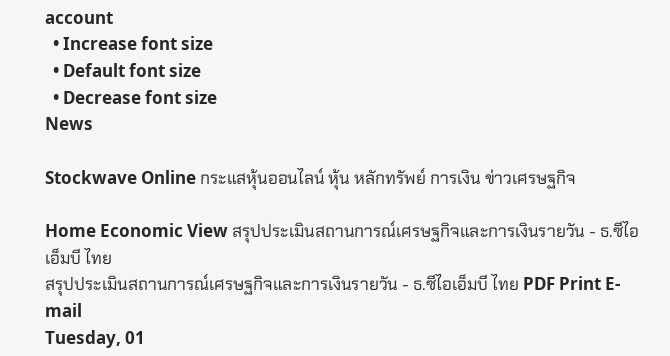account
  • Increase font size
  • Default font size
  • Decrease font size
News

Stockwave Online กระแสหุ้นออนไลน์ หุ้น หลักทรัพย์ การเงิน ข่าวเศรษฐกิจ

Home Economic View สรุปประเมินสถานการณ์เศรษฐกิจและการเงินรายวัน - ธ.ซีไอเอ็มบี ไทย
สรุปประเมินสถานการณ์เศรษฐกิจและการเงินรายวัน - ธ.ซีไอเอ็มบี ไทย PDF Print E-mail
Tuesday, 01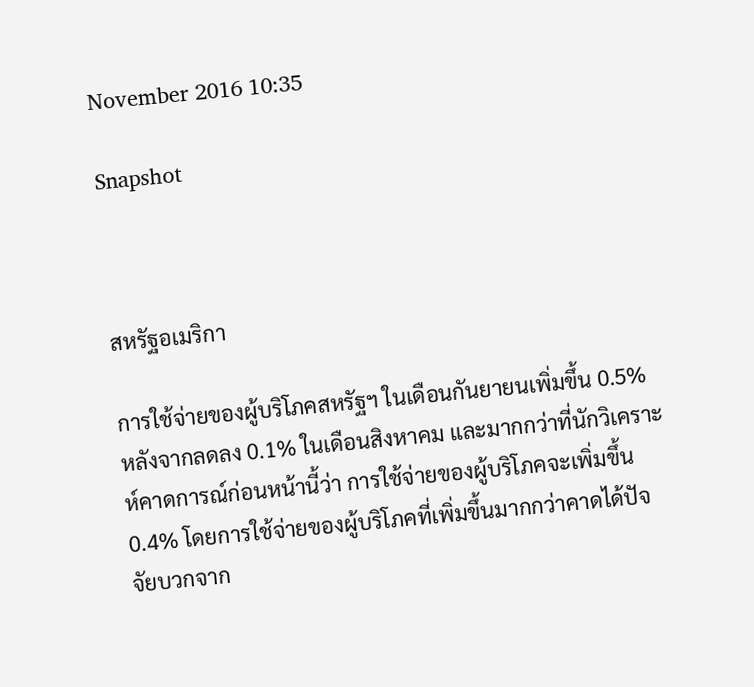November 2016 10:35

Snapshot



สหรัฐอเมริกา

การใช้จ่ายของผู้บริโภคสหรัฐฯ ในเดือนกันยายนเพิ่มขึ้น 0.5% หลังจากลดลง 0.1% ในเดือนสิงหาคม และมากกว่าที่นักวิเคราะห์คาดการณ์ก่อนหน้านี้ว่า การใช้จ่ายของผู้บริโภคจะเพิ่มขึ้น 0.4% โดยการใช้จ่ายของผู้บริโภคที่เพิ่มขึ้นมากกว่าคาดได้ปัจจัยบวกจาก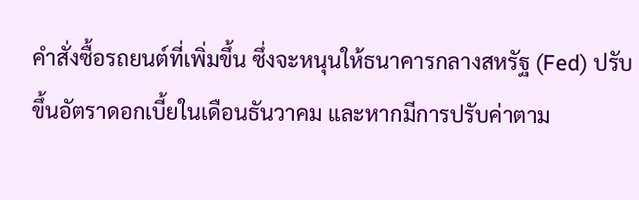คำสั่งซื้อรถยนต์ที่เพิ่มขึ้น ซึ่งจะหนุนให้ธนาคารกลางสหรัฐ (Fed) ปรับขึ้นอัตราดอกเบี้ยในเดือนธันวาคม และหากมีการปรับค่าตาม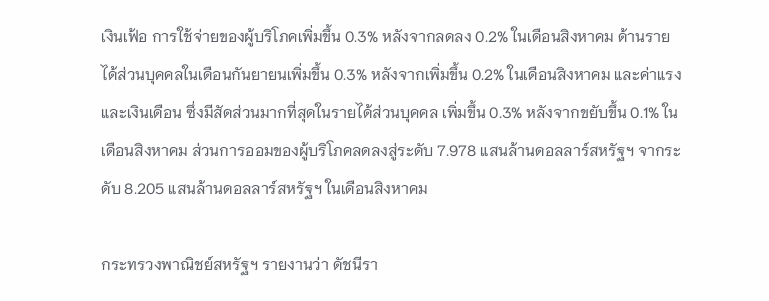เงินเฟ้อ การใช้จ่ายของผู้บริโภคเพิ่มขึ้น 0.3% หลังจากลดลง 0.2% ในเดือนสิงหาคม ด้านรายได้ส่วนบุคคลในเดือนกันยายนเพิ่มขึ้น 0.3% หลังจากเพิ่มขึ้น 0.2% ในเดือนสิงหาคม และค่าแรงและเงินเดือน ซึ่งมีสัดส่วนมากที่สุดในรายได้ส่วนบุคคล เพิ่มขึ้น 0.3% หลังจากขยับขึ้น 0.1% ในเดือนสิงหาคม ส่วนการออมของผู้บริโภคลดลงสู่ระดับ 7.978 แสนล้านดอลลาร์สหรัฐฯ จากระดับ 8.205 แสนล้านดอลลาร์สหรัฐฯ ในเดือนสิงหาคม

กระทรวงพาณิชย์สหรัฐฯ รายงานว่า ดัชนีรา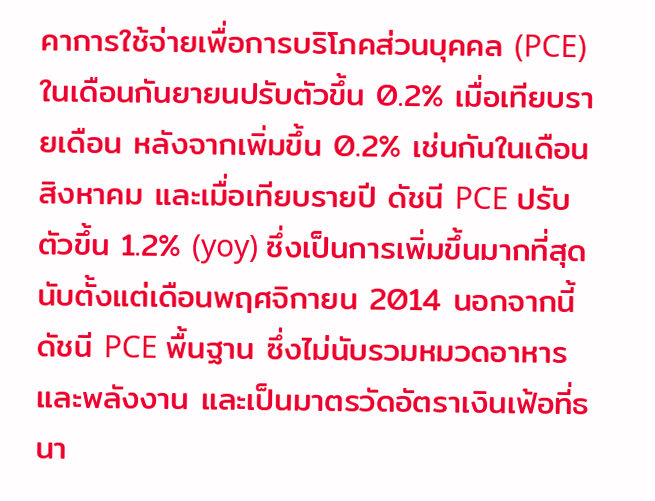คาการใช้จ่ายเพื่อการบริโภคส่วนบุคคล (PCE) ในเดือนกันยายนปรับตัวขึ้น 0.2% เมื่อเทียบรายเดือน หลังจากเพิ่มขึ้น 0.2% เช่นกันในเดือนสิงหาคม และเมื่อเทียบรายปี ดัชนี PCE ปรับตัวขึ้น 1.2% (yoy) ซึ่งเป็นการเพิ่มขึ้นมากที่สุดนับตั้งแต่เดือนพฤศจิกายน 2014 นอกจากนี้ ดัชนี PCE พื้นฐาน ซึ่งไม่นับรวมหมวดอาหารและพลังงาน และเป็นมาตรวัดอัตราเงินเฟ้อที่ธนา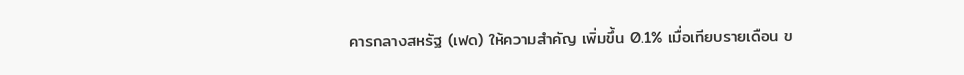คารกลางสหรัฐ (เฟด) ให้ความสำคัญ เพิ่มขึ้น 0.1% เมื่อเทียบรายเดือน ข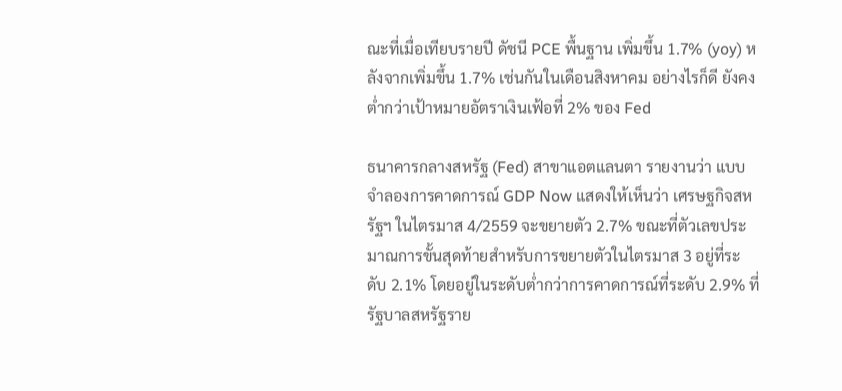ณะที่เมื่อเทียบรายปี ดัชนี PCE พื้นฐาน เพิ่มขึ้น 1.7% (yoy) หลังจากเพิ่มขึ้น 1.7% เช่นกันในเดือนสิงหาคม อย่างไรก็ดี ยังคงต่ำกว่าเป้าหมายอัตราเงินเฟ้อที่ 2% ของ Fed

ธนาคารกลางสหรัฐ (Fed) สาขาแอตแลนตา รายงานว่า แบบจำลองการคาดการณ์ GDP Now แสดงให้เห็นว่า เศรษฐกิจสหรัฐฯ ในไตรมาส 4/2559 จะขยายตัว 2.7% ขณะที่ตัวเลขประมาณการขั้นสุดท้ายสำหรับการขยายตัวในไตรมาส 3 อยู่ที่ระดับ 2.1% โดยอยู่ในระดับต่ำกว่าการคาดการณ์ที่ระดับ 2.9% ที่รัฐบาลสหรัฐราย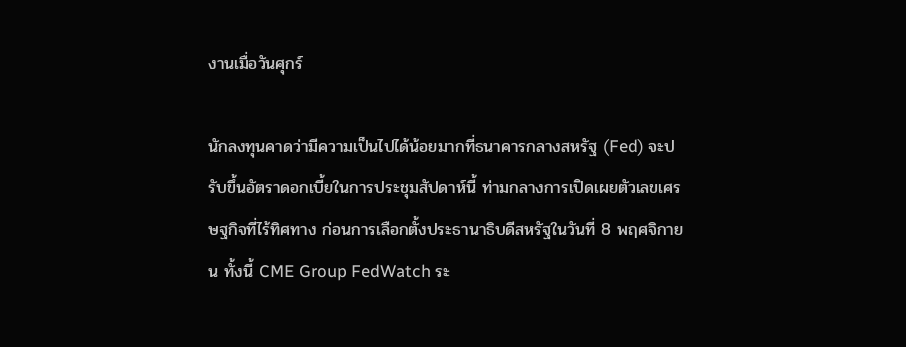งานเมื่อวันศุกร์

นักลงทุนคาดว่ามีความเป็นไปได้น้อยมากที่ธนาคารกลางสหรัฐ (Fed) จะปรับขึ้นอัตราดอกเบี้ยในการประชุมสัปดาห์นี้ ท่ามกลางการเปิดเผยตัวเลขเศรษฐกิจที่ไร้ทิศทาง ก่อนการเลือกตั้งประธานาธิบดีสหรัฐในวันที่ 8 พฤศจิกายน ทั้งนี้ CME Group FedWatch ระ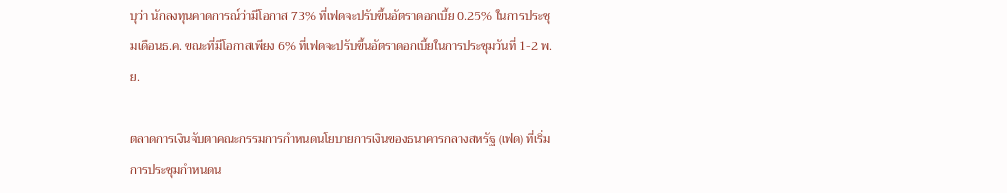บุว่า นักลงทุนคาดการณ์ว่ามีโอกาส 73% ที่เฟดจะปรับขึ้นอัตราดอกเบี้ย 0.25% ในการประชุมเดือนธ.ค. ขณะที่มีโอกาสเพียง 6% ที่เฟดจะปรับขึ้นอัตราดอกเบี้ยในการประชุมวันที่ 1-2 พ.ย.

ตลาดการเงินจับตาคณะกรรมการกำหนดนโยบายการเงินของธนาคารกลางสหรัฐ (เฟด) ที่เริ่มการประชุมกำหนดน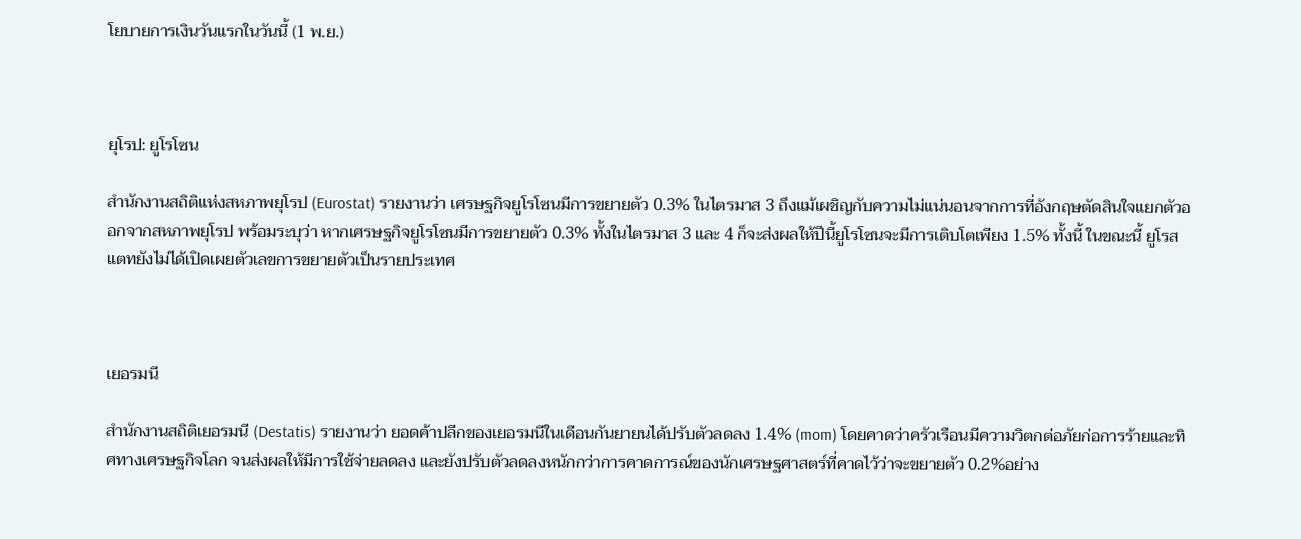โยบายการเงินวันแรกในวันนี้ (1 พ.ย.)



ยุโรป: ยูโรโซน

สำนักงานสถิติแห่งสหภาพยุโรป (Eurostat) รายงานว่า เศรษฐกิจยูโรโซนมีการขยายตัว 0.3% ในไตรมาส 3 ถึงแม้เผชิญกับความไม่แน่นอนจากการที่อังกฤษตัดสินใจแยกตัวออกจากสหภาพยุโรป พร้อมระบุว่า หากเศรษฐกิจยูโรโซนมีการขยายตัว 0.3% ทั้งในไตรมาส 3 และ 4 ก็จะส่งผลให้ปีนี้ยูโรโซนจะมีการเติบโตเพียง 1.5% ทั้งนี้ ในขณะนี้ ยูโรสแตทยังไม่ได้เปิดเผยตัวเลขการขยายตัวเป็นรายประเทศ



เยอรมนี

สำนักงานสถิติเยอรมนี (Destatis) รายงานว่า ยอดค้าปลีกของเยอรมนีในเดือนกันยายนได้ปรับตัวลดลง 1.4% (mom) โดยคาดว่าครัวเรือนมีความวิตกต่อภัยก่อการร้ายและทิศทางเศรษฐกิจโลก จนส่งผลให้มีการใช้จ่ายลดลง และยังปรับตัวลดลงหนักกว่าการคาดการณ์ของนักเศรษฐศาสตร์ที่คาดไว้ว่าจะขยายตัว 0.2%อย่าง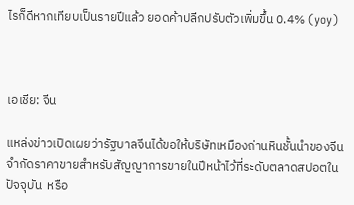ไรก็ดีหากเทียบเป็นรายปีแล้ว ยอดค้าปลีกปรับตัวเพิ่มขึ้น 0.4% (yoy)



เอเชีย: จีน

แหล่งข่าวเปิดเผยว่ารัฐบาลจีนได้ขอให้บริษัทเหมืองถ่านหินชั้นนำของจีนจำกัดราคาขายสำหรับสัญญาการขายในปีหน้าไว้ที่ระดับตลาดสปอตในปัจจุบัน  หรือ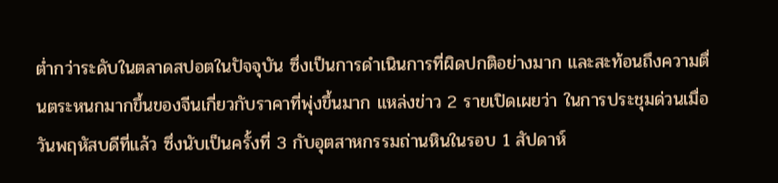ต่ำกว่าระดับในตลาดสปอตในปัจจุบัน ซึ่งเป็นการดำเนินการที่ผิดปกติอย่างมาก และสะท้อนถึงความตื่นตระหนกมากขึ้นของจีนเกี่ยวกับราคาที่พุ่งขึ้นมาก แหล่งข่าว 2 รายเปิดเผยว่า ในการประชุมด่วนเมื่อวันพฤหัสบดีที่แล้ว ซึ่งนับเป็นครั้งที่ 3 กับอุตสาหกรรมถ่านหินในรอบ 1 สัปดาห์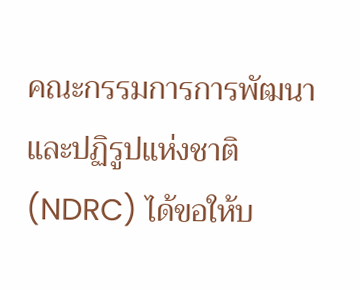คณะกรรมการการพัฒนาและปฏิรูปแห่งชาติ (NDRC) ได้ขอให้บ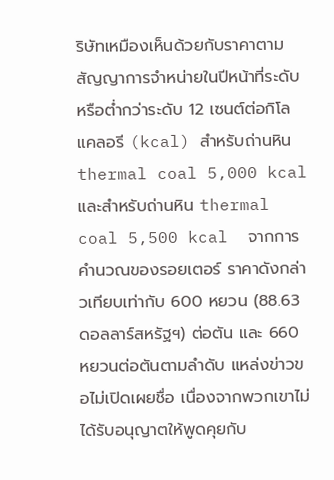ริษัทเหมืองเห็นด้วยกับราคาตามสัญญาการจำหน่ายในปีหน้าที่ระดับหรือต่ำกว่าระดับ 12 เซนต์ต่อกิโลแคลอรี (kcal) สำหรับถ่านหิน thermal coal 5,000 kcal และสำหรับถ่านหิน thermal coal 5,500 kcal  จากการคำนวณของรอยเตอร์ ราคาดังกล่าวเทียบเท่ากับ 600 หยวน (88.63 ดอลลาร์สหรัฐฯ) ต่อตัน และ 660 หยวนต่อตันตามลำดับ แหล่งข่าวขอไม่เปิดเผยชื่อ เนื่องจากพวกเขาไม่ได้รับอนุญาตให้พูดคุยกับ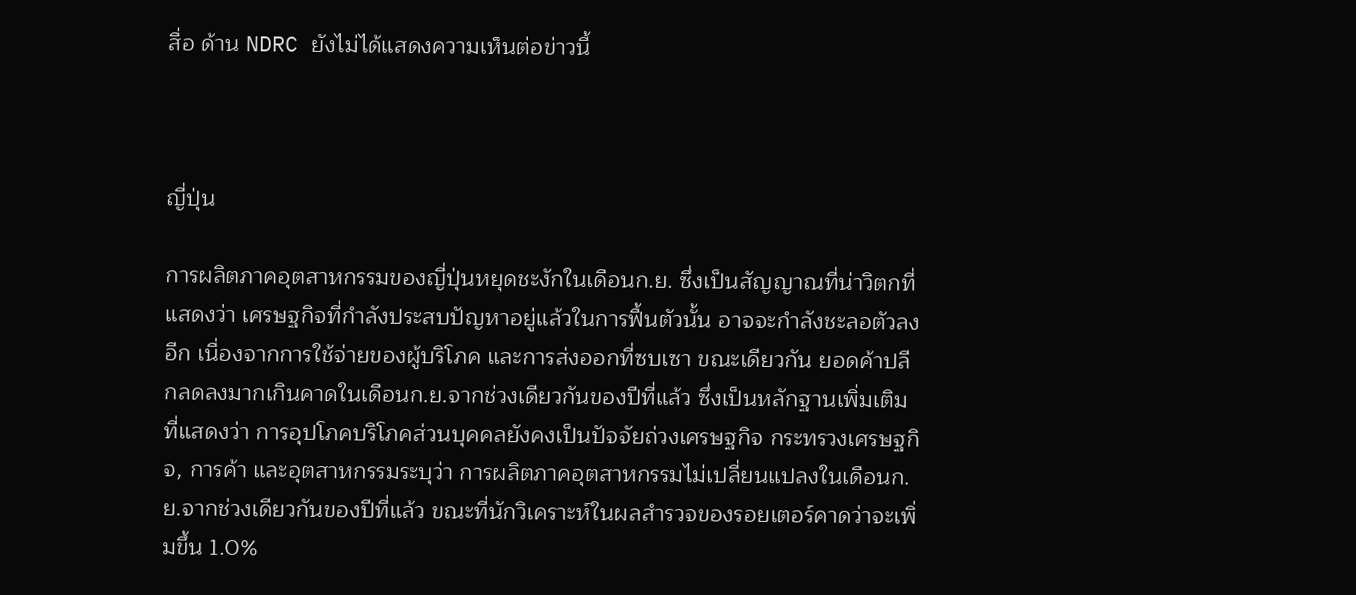สื่อ ด้าน NDRC ยังไม่ได้แสดงความเห็นต่อข่าวนี้



ญี่ปุ่น

การผลิตภาคอุตสาหกรรมของญี่ปุ่นหยุดชะงักในเดือนก.ย. ซึ่งเป็นสัญญาณที่น่าวิตกที่แสดงว่า เศรษฐกิจที่กำลังประสบปัญหาอยู่แล้วในการฟื้นตัวนั้น อาจจะกำลังชะลอตัวลงอีก เนื่องจากการใช้จ่ายของผู้บริโภค และการส่งออกที่ซบเซา ขณะเดียวกัน ยอดค้าปลีกลดลงมากเกินคาดในเดือนก.ย.จากช่วงเดียวกันของปีที่แล้ว ซึ่งเป็นหลักฐานเพิ่มเติมที่แสดงว่า การอุปโภคบริโภคส่วนบุคคลยังคงเป็นปัจจัยถ่วงเศรษฐกิจ กระทรวงเศรษฐกิจ, การค้า และอุตสาหกรรมระบุว่า การผลิตภาคอุตสาหกรรมไม่เปลี่ยนแปลงในเดือนก.ย.จากช่วงเดียวกันของปีที่แล้ว ขณะที่นักวิเคราะห์ในผลสำรวจของรอยเตอร์คาดว่าจะเพิ่มขึ้น 1.0%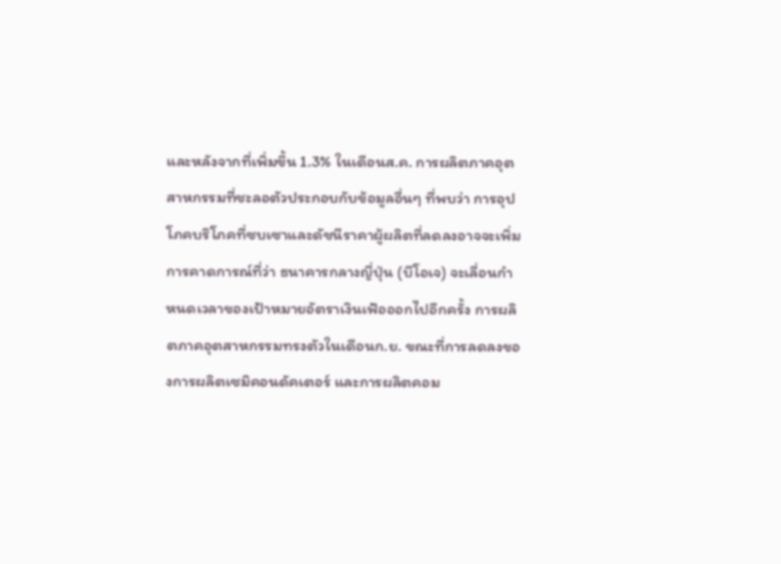และหลังจากที่เพิ่มขึ้น 1.3% ในเดือนส.ค. การผลิตภาคอุตสาหกรรมที่ชะลอตัวประกอบกับข้อมูลอื่นๆ ที่พบว่า การอุปโภคบริโภคที่ซบเซาและดัชนีราคาผู้ผลิตที่ลดลงอาจจะเพิ่มการคาดการณ์ที่ว่า ธนาคารกลางญี่ปุ่น (บีโอเจ) จะเลื่อนกำหนดเวลาของเป้าหมายอัตราเงินเฟ้อออกไปอีกครั้ง การผลิตภาคอุตสาหกรรมทรงตัวในเดือนก.ย. ขณะที่การลดลงของการผลิตเซมิคอนดัคเตอร์ และการผลิตคอม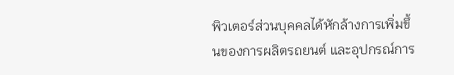พิวเตอร์ส่วนบุคคลได้หักล้างการเพิ่มขึ้นของการผลิตรถยนต์ และอุปกรณ์การ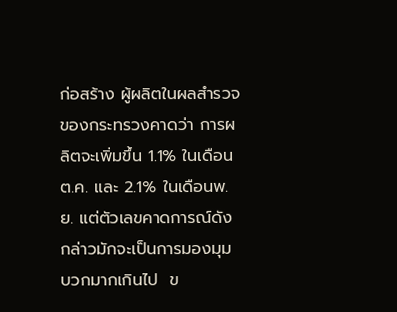ก่อสร้าง ผู้ผลิตในผลสำรวจของกระทรวงคาดว่า การผลิตจะเพิ่มขึ้น 1.1% ในเดือนต.ค. และ 2.1% ในเดือนพ.ย. แต่ตัวเลขคาดการณ์ดังกล่าวมักจะเป็นการมองมุมบวกมากเกินไป  ข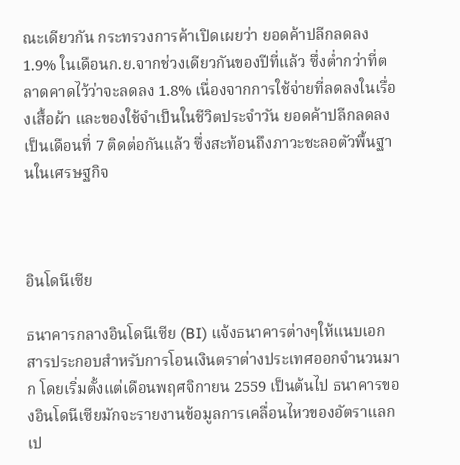ณะเดียวกัน กระทรวงการค้าเปิดเผยว่า ยอดค้าปลีกลดลง 1.9% ในเดือนก.ย.จากช่วงเดียวกันของปีที่แล้ว ซึ่งต่ำกว่าที่ตลาดคาดไว้ว่าจะลดลง 1.8% เนื่องจากการใช้จ่ายที่ลดลงในเรื่องเสื้อผ้า และของใช้จำเป็นในชีวิตประจำวัน ยอดค้าปลีกลดลงเป็นเดือนที่ 7 ติดต่อกันแล้ว ซึ่งสะท้อนถึงภาวะชะลอตัวพื้นฐานในเศรษฐกิจ



อินโดนีเซีย

ธนาคารกลางอินโดนีเซีย (BI) แจ้งธนาคารต่างๆให้แนบเอกสารประกอบสำหรับการโอนเงินตราต่างประเทศออกจำนวนมาก โดยเริ่มตั้งแต่เดือนพฤศจิกายน 2559 เป็นต้นไป ธนาคารของอินโดนีเซียมักจะรายงานข้อมูลการเคลื่อนไหวของอัตราแลกเป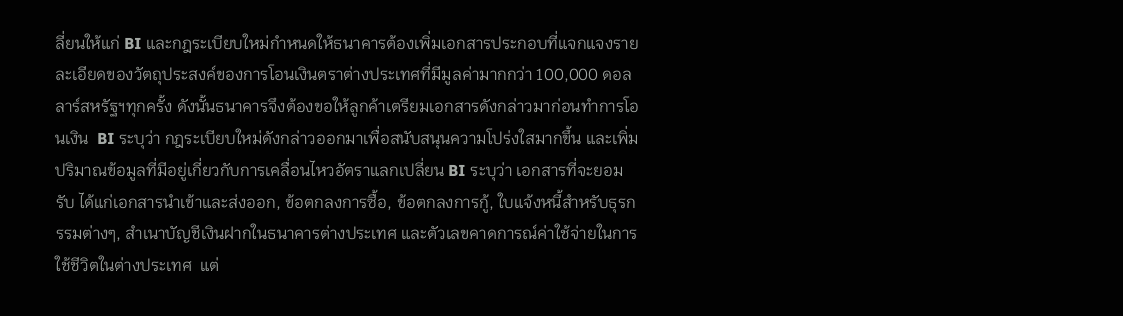ลี่ยนให้แก่ BI และกฎระเบียบใหม่กำหนดให้ธนาคารต้องเพิ่มเอกสารประกอบที่แจกแจงรายละเอียดของวัตถุประสงค์ของการโอนเงินตราต่างประเทศที่มีมูลค่ามากกว่า 100,000 ดอลลาร์สหรัฐฯทุกครั้ง ดังนั้นธนาคารจึงต้องขอให้ลูกค้าเตรียมเอกสารดังกล่าวมาก่อนทำการโอนเงิน  BI ระบุว่า กฎระเบียบใหม่ดังกล่าวออกมาเพื่อสนับสนุนความโปร่งใสมากขึ้น และเพิ่มปริมาณข้อมูลที่มีอยู่เกี่ยวกับการเคลื่อนไหวอัตราแลกเปลี่ยน BI ระบุว่า เอกสารที่จะยอมรับ ได้แก่เอกสารนำเข้าและส่งออก, ข้อตกลงการซื้อ, ข้อตกลงการกู้, ใบแจ้งหนี้สำหรับธุรกรรมต่างๆ, สำเนาบัญชีเงินฝากในธนาคารต่างประเทศ และตัวเลขคาดการณ์ค่าใช้จ่ายในการใช้ชีวิตในต่างประเทศ  แต่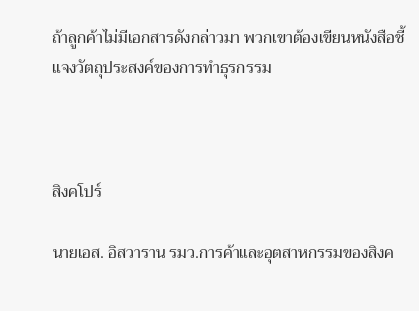ถ้าลูกค้าไม่มีเอกสารดังกล่าวมา พวกเขาต้องเขียนหนังสือชี้แจงวัตถุประสงค์ของการทำธุรกรรม



สิงคโปร์

นายเอส. อิสวาราน รมว.การค้าและอุตสาหกรรมของสิงค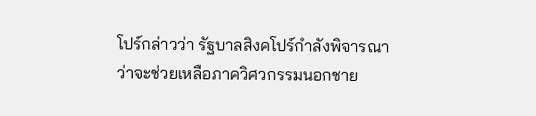โปร์กล่าวว่า รัฐบาลสิงคโปร์กำลังพิจารณาว่าจะช่วยเหลือภาควิศวกรรมนอกชาย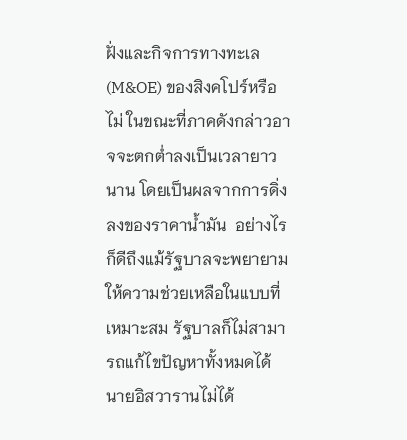ฝั่งและกิจการทางทะเล (M&OE) ของสิงคโปร์หรือไม่ ในขณะที่ภาคดังกล่าวอาจจะตกต่ำลงเป็นเวลายาวนาน โดยเป็นผลจากการดิ่งลงของราคาน้ำมัน  อย่างไรก็ดีถึงแม้รัฐบาลจะพยายามให้ความช่วยเหลือในแบบที่เหมาะสม รัฐบาลก็ไม่สามารถแก้ไขปัญหาทั้งหมดได้ นายอิสวารานไม่ได้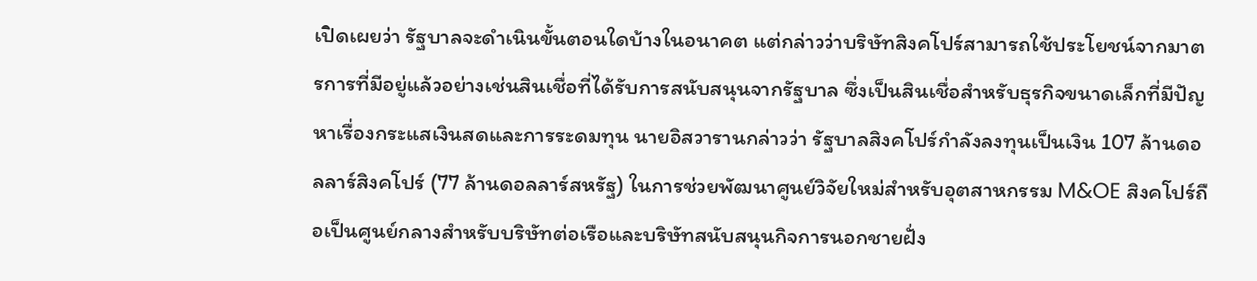เปิดเผยว่า รัฐบาลจะดำเนินขั้นตอนใดบ้างในอนาคต แต่กล่าวว่าบริษัทสิงคโปร์สามารถใช้ประโยชน์จากมาตรการที่มีอยู่แล้วอย่างเช่นสินเชื่อที่ได้รับการสนับสนุนจากรัฐบาล ซึ่งเป็นสินเชื่อสำหรับธุรกิจขนาดเล็กที่มีปัญหาเรื่องกระแสเงินสดและการระดมทุน นายอิสวารานกล่าวว่า รัฐบาลสิงคโปร์กำลังลงทุนเป็นเงิน 107 ล้านดอลลาร์สิงคโปร์ (77 ล้านดอลลาร์สหรัฐ) ในการช่วยพัฒนาศูนย์วิจัยใหม่สำหรับอุตสาหกรรม M&OE สิงคโปร์ถือเป็นศูนย์กลางสำหรับบริษัทต่อเรือและบริษัทสนับสนุนกิจการนอกชายฝั่ง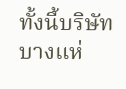ทั้งนี้บริษัทบางแห่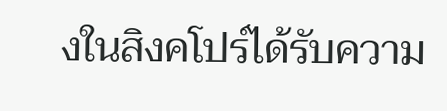งในสิงคโปร์ได้รับความ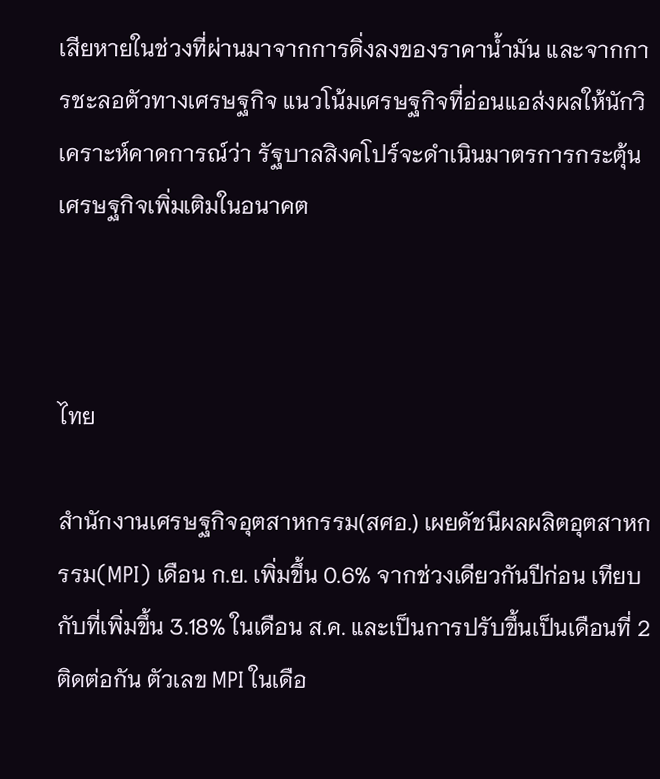เสียหายในช่วงที่ผ่านมาจากการดิ่งลงของราคาน้ำมัน และจากการชะลอตัวทางเศรษฐกิจ แนวโน้มเศรษฐกิจที่อ่อนแอส่งผลให้นักวิเคราะห์คาดการณ์ว่า รัฐบาลสิงคโปร์จะดำเนินมาตรการกระตุ้นเศรษฐกิจเพิ่มเติมในอนาคต



ไทย

สำนักงานเศรษฐกิจอุตสาหกรรม(สศอ.) เผยดัชนีผลผลิตอุตสาหกรรม(MPI) เดือน ก.ย. เพิ่มขึ้น 0.6% จากช่วงเดียวกันปีก่อน เทียบกับที่เพิ่มขึ้น 3.18% ในเดือน ส.ค. และเป็นการปรับขึ้นเป็นเดือนที่ 2 ติดต่อกัน ตัวเลข MPI ในเดือ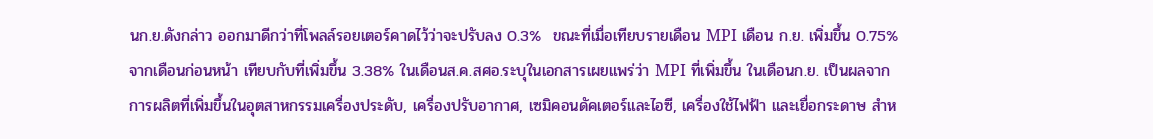นก.ย.ดังกล่าว ออกมาดีกว่าที่โพลล์รอยเตอร์คาดไว้ว่าจะปรับลง 0.3%  ขณะที่เมื่อเทียบรายเดือน MPI เดือน ก.ย. เพิ่มขึ้น 0.75% จากเดือนก่อนหน้า เทียบกับที่เพิ่มขึ้น 3.38% ในเดือนส.ค.สศอ.ระบุในเอกสารเผยแพร่ว่า MPI ที่เพิ่มขึ้น ในเดือนก.ย. เป็นผลจาก การผลิตที่เพิ่มขึ้นในอุตสาหกรรมเครื่องประดับ, เครื่องปรับอากาศ, เซมิคอนดัคเตอร์และไอซี, เครื่องใช้ไฟฟ้า และเยื่อกระดาษ สำห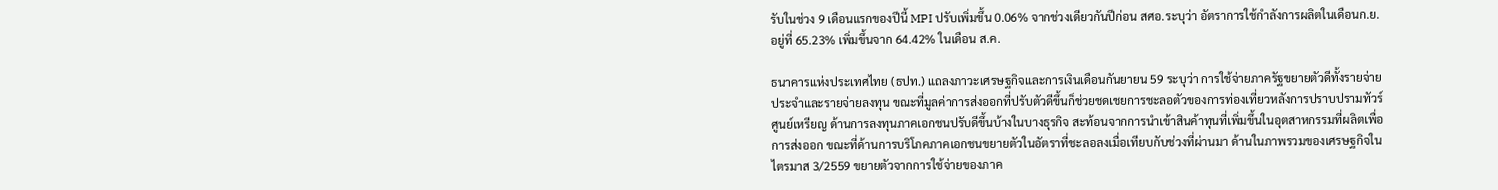รับในช่วง 9 เดือนแรกของปีนี้ MPI ปรับเพิ่มขึ้น 0.06% จากช่วงเดียวกันปีก่อน สศอ.ระบุว่า อัตราการใช้กำลังการผลิตในเดือนก.ย. อยู่ที่ 65.23% เพิ่มขึ้นจาก 64.42% ในเดือน ส.ค.

ธนาคารแห่งประเทศไทย (ธปท.) แถลงภาวะเศรษฐกิจและการเงินเดือนกันยายน 59 ระบุว่า การใช้จ่ายภาครัฐขยายตัวดีทั้งรายจ่ายประจำและรายจ่ายลงทุน ขณะที่มูลค่าการส่งออกที่ปรับตัวดีขึ้นก็ช่วยชดเชยการชะลอตัวของการท่องเที่ยวหลังการปราบปรามทัวร์ศูนย์เหรียญ ด้านการลงทุนภาคเอกชนปรับดีขึ้นบ้างในบางธุรกิจ สะท้อนจากการนำเข้าสินค้าทุนที่เพิ่มขึ้นในอุตสาหกรรมที่ผลิตเพื่อการส่งออก ขณะที่ด้านการบริโภคภาคเอกชนขยายตัวในอัตราที่ชะลอลงเมื่อเทียบกับช่วงที่ผ่านมา ด้านในภาพรวมของเศรษฐกิจในไตรมาส 3/2559 ขยายตัวจากการใช้จ่ายของภาค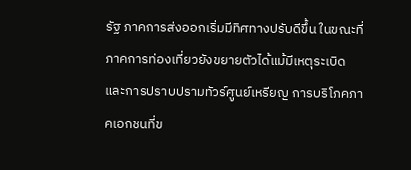รัฐ ภาคการส่งออกเริ่มมีทิศทางปรับดีขึ้น ในขณะที่ภาคการท่องเที่ยวยังขยายตัวได้แม้มีเหตุระเบิดและการปราบปรามทัวร์ศูนย์เหรียญ การบริโภคภาคเอกชนที่ข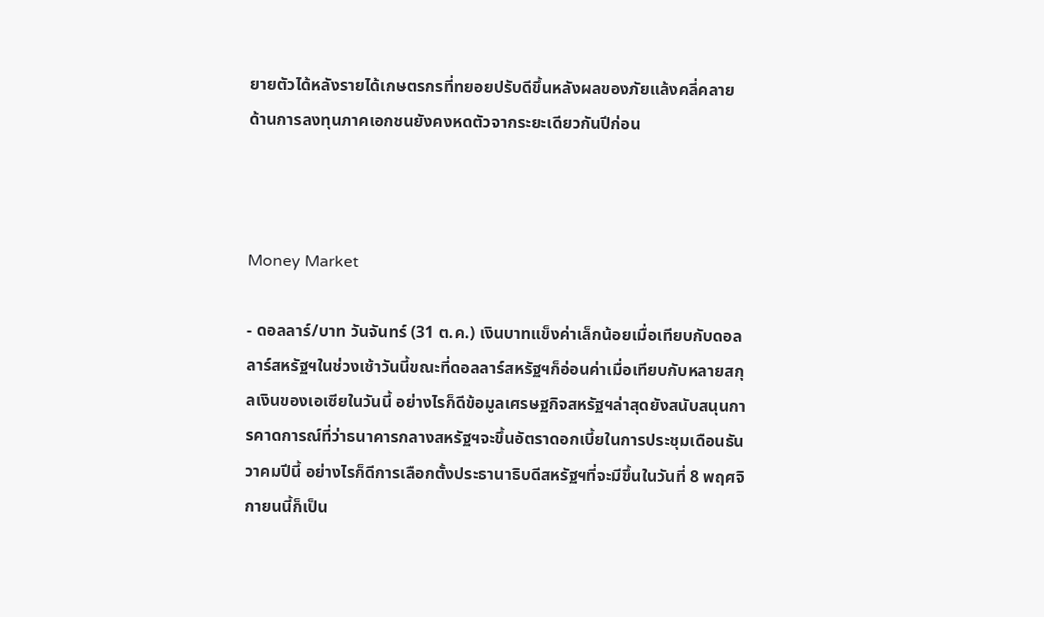ยายตัวได้หลังรายได้เกษตรกรที่ทยอยปรับดีขึ้นหลังผลของภัยแล้งคลี่คลาย ด้านการลงทุนภาคเอกชนยังคงหดตัวจากระยะเดียวกันปีก่อน



Money Market

- ดอลลาร์/บาท วันจันทร์ (31 ต.ค.) เงินบาทแข็งค่าเล็กน้อยเมื่อเทียบกับดอลลาร์สหรัฐฯในช่วงเช้าวันนี้ขณะที่ดอลลาร์สหรัฐฯก็อ่อนค่าเมื่อเทียบกับหลายสกุลเงินของเอเซียในวันนี้ อย่างไรก็ดีข้อมูลเศรษฐกิจสหรัฐฯล่าสุดยังสนับสนุนการคาดการณ์ที่ว่าธนาคารกลางสหรัฐฯจะขึ้นอัตราดอกเบี้ยในการประชุมเดือนธันวาคมปีนี้ อย่างไรก็ดีการเลือกตั้งประธานาธิบดีสหรัฐฯที่จะมีขึ้นในวันที่ 8 พฤศจิกายนนี้ก็เป็น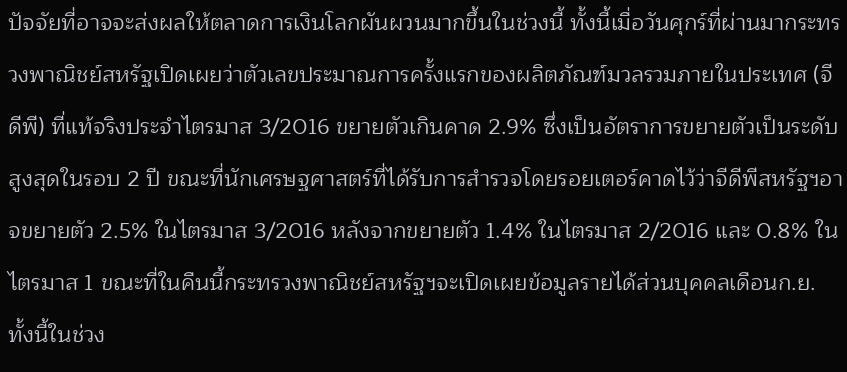ปัจจัยที่อาจจะส่งผลให้ตลาดการเงินโลกผันผวนมากขึ้นในช่วงนี้ ทั้งนี้เมื่อวันศุกร์ที่ผ่านมากระทรวงพาณิชย์สหรัฐเปิดเผยว่าตัวเลขประมาณการครั้งแรกของผลิตภัณฑ์มวลรวมภายในประเทศ (จีดีพี) ที่แท้จริงประจำไตรมาส 3/2016 ขยายตัวเกินคาด 2.9% ซึ่งเป็นอัตราการขยายตัวเป็นระดับสูงสุดในรอบ 2 ปี ขณะที่นักเศรษฐศาสตร์ที่ได้รับการสำรวจโดยรอยเตอร์คาดไว้ว่าจีดีพีสหรัฐฯอาจขยายตัว 2.5% ในไตรมาส 3/2016 หลังจากขยายตัว 1.4% ในไตรมาส 2/2016 และ 0.8% ในไตรมาส 1 ขณะที่ในคืนนี้กระทรวงพาณิชย์สหรัฐฯจะเปิดเผยข้อมูลรายได้ส่วนบุคคลเดือนก.ย. ทั้งนี้ในช่วง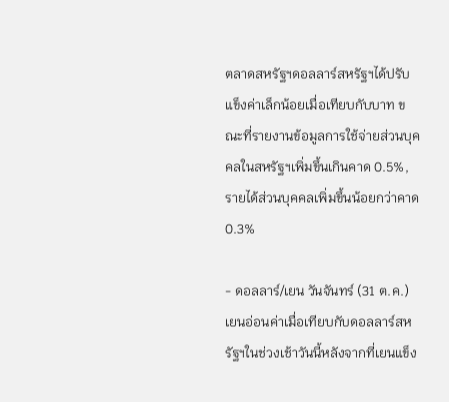ตลาดสหรัฐฯดอลลาร์สหรัฐฯได้ปรับแข็งค่าเล็กน้อยเมื่อเทียบกับบาท ขณะที่รายงานข้อมูลการใช้จ่ายส่วนบุคคลในสหรัฐฯเพิ่มขึ้นเกินคาด 0.5%, รายได้ส่วนบุคคลเพิ่มขึ้นน้อยกว่าคาด 0.3%

- ดอลลาร์/เยน วันจันทร์ (31 ต.ค.) เยนอ่อนค่าเมื่อเทียบกับดอลลาร์สหรัฐฯในช่วงเช้าวันนี้หลังจากที่เยนแข็ง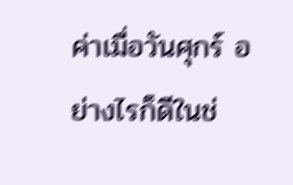ค่าเมื่อวันศุกร์ อย่างไรก็ดีในช่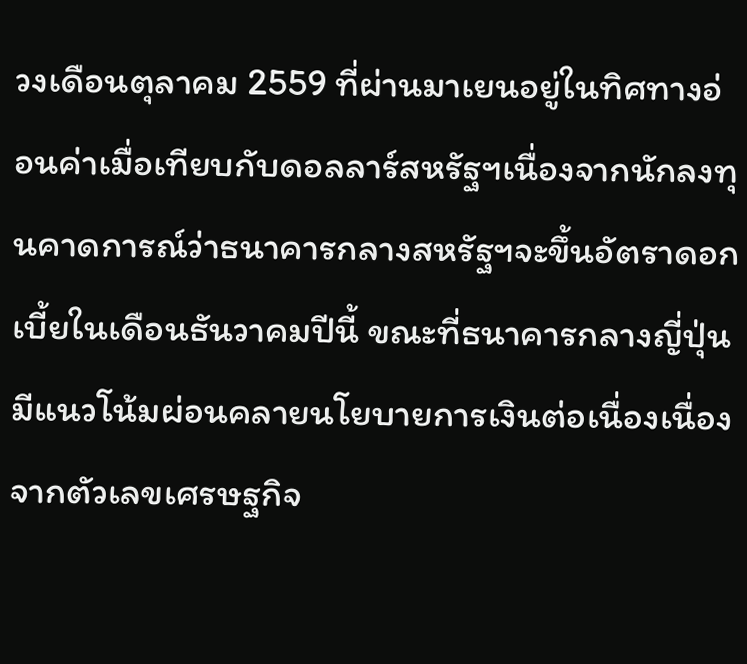วงเดือนตุลาคม 2559 ที่ผ่านมาเยนอยู่ในทิศทางอ่อนค่าเมื่อเทียบกับดอลลาร์สหรัฐฯเนื่องจากนักลงทุนคาดการณ์ว่าธนาคารกลางสหรัฐฯจะขึ้นอัตราดอกเบี้ยในเดือนธันวาคมปีนี้ ขณะที่ธนาคารกลางญี่ปุ่นมีแนวโน้มผ่อนคลายนโยบายการเงินต่อเนื่องเนื่องจากตัวเลขเศรษฐกิจ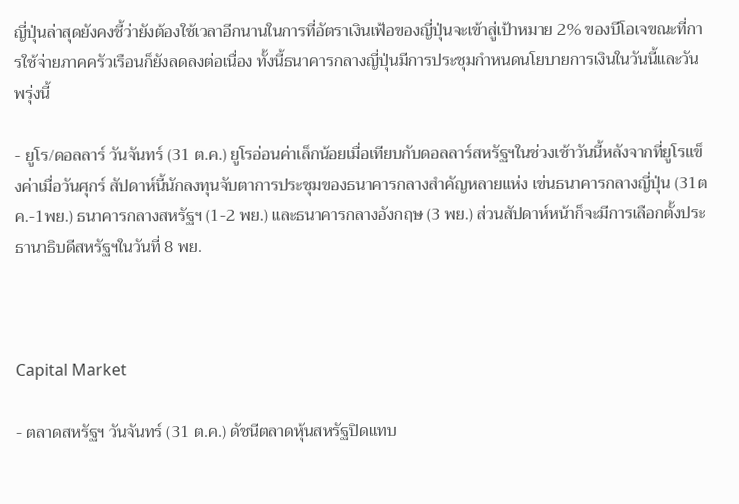ญี่ปุ่นล่าสุดยังคงชี้ว่ายังต้องใช้เวลาอีกนานในการที่อัตราเงินเฟ้อของญี่ปุ่นจะเข้าสู่เป้าหมาย 2% ของบีโอเจขณะที่การใช้จ่ายภาคครัวเรือนก็ยังลดลงต่อเนื่อง ทั้งนี้ธนาคารกลางญี่ปุ่นมีการประชุมกำหนดนโยบายการเงินในวันนี้และวันพรุ่งนี้

- ยูโร/ดอลลาร์ วันจันทร์ (31 ต.ค.) ยูโรอ่อนค่าเล็กน้อยเมื่อเทียบกับดอลลาร์สหรัฐฯในช่วงเช้าวันนี้หลังจากที่ยูโรแข็งค่าเมื่อวันศุกร์ สัปดาห์นี้นักลงทุนจับตาการประชุมของธนาคารกลางสำคัญหลายแห่ง เข่นธนาคารกลางญี่ปุ่น (31ตค.-1พย.) ธนาคารกลางสหรัฐฯ (1-2 พย.) และธนาคารกลางอังกฤษ (3 พย.) ส่วนสัปดาห์หน้าก็จะมีการเลือกตั้งประธานาธิบดีสหรัฐฯในวันที่ 8 พย.



Capital Market

- ตลาดสหรัฐฯ วันจันทร์ (31 ต.ค.) ดัชนีตลาดหุ้นสหรัฐปิดแทบ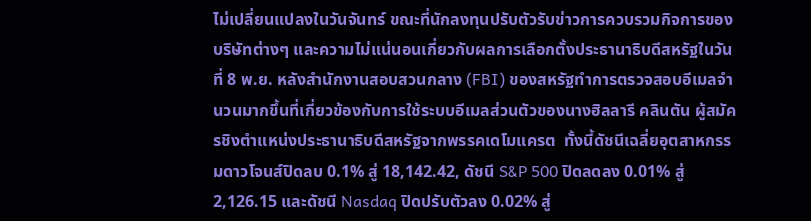ไม่เปลี่ยนแปลงในวันจันทร์ ขณะที่นักลงทุนปรับตัวรับข่าวการควบรวมกิจการของบริษัทต่างๆ และความไม่แน่นอนเกี่ยวกับผลการเลือกตั้งประธานาธิบดีสหรัฐในวันที่ 8 พ.ย. หลังสำนักงานสอบสวนกลาง (FBI) ของสหรัฐทำการตรวจสอบอีเมลจำนวนมากขึ้นที่เกี่ยวข้องกับการใช้ระบบอีเมลส่วนตัวของนางฮิลลารี คลินตัน ผู้สมัครชิงตำแหน่งประธานาธิบดีสหรัฐจากพรรคเดโมแครต  ทั้งนี้ดัชนีเฉลี่ยอุตสาหกรรมดาวโจนส์ปิดลบ 0.1% สู่ 18,142.42, ดัชนี S&P 500 ปิดลดลง 0.01% สู่ 2,126.15 และดัชนี Nasdaq ปิดปรับตัวลง 0.02% สู่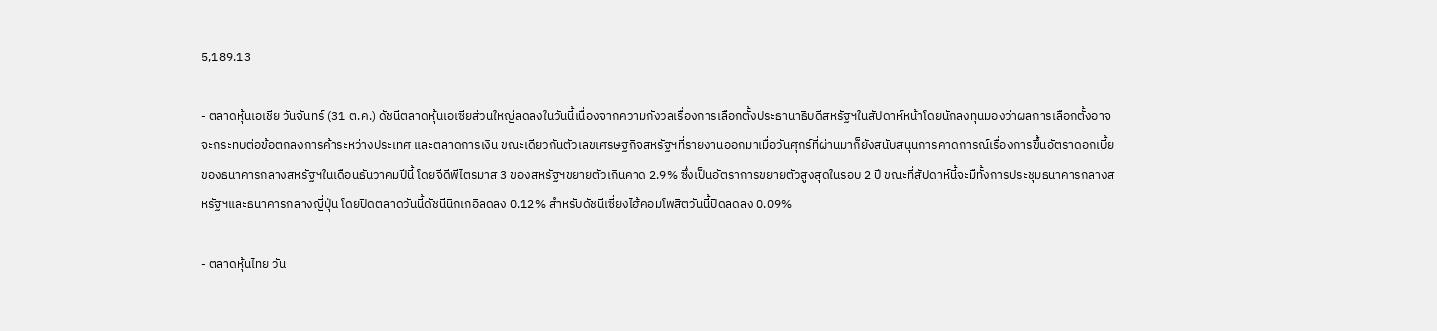5,189.13

- ตลาดหุ้นเอเชีย วันจันทร์ (31 ต.ค.) ดัชนีตลาดหุ้นเอเซียส่วนใหญ่ลดลงในวันนี้เนื่องจากความกังวลเรื่องการเลือกตั้งประธานาธิบดีสหรัฐฯในสัปดาห์หน้าโดยนักลงทุนมองว่าผลการเลือกตั้งอาจจะกระทบต่อข้อตกลงการค้าระหว่างประเทศ และตลาดการเงิน ขณะเดียวกันตัวเลขเศรษฐกิจสหรัฐฯที่รายงานออกมาเมื่อวันศุกร์ที่ผ่านมาก็ยังสนับสนุนการคาดการณ์เรื่องการขึ้นอัตราดอกเบี้ยของธนาคารกลางสหรัฐฯในเดือนธันวาคมปีนี้ โดยจีดีพีไตรมาส 3 ของสหรัฐฯขยายตัวเกินคาด 2.9% ซึ่งเป็นอัตราการขยายตัวสูงสุดในรอบ 2 ปี ขณะที่สัปดาห์นี้จะมืทั้งการประชุมธนาคารกลางสหรัฐฯและธนาคารกลางญี่ปุ่น โดยปิดตลาดวันนี้ดัชนีนิกเกอิลดลง 0.12% สำหรับดัชนีเซี่ยงไฮ้คอมโพสิตวันนี้ปิดลดลง 0.09%

- ตลาดหุ้นไทย วัน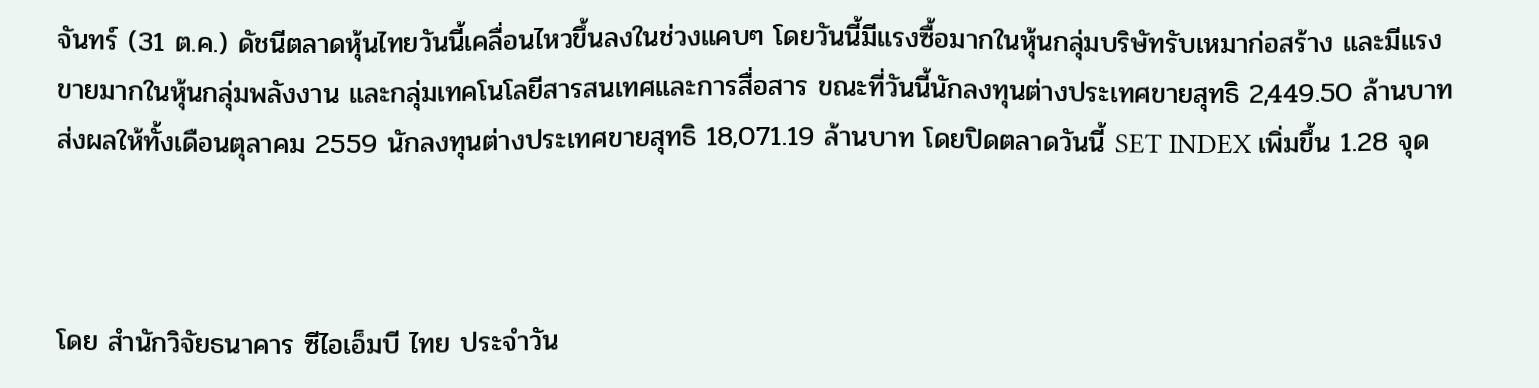จันทร์ (31 ต.ค.) ดัชนีตลาดหุ้นไทยวันนี้เคลื่อนไหวขึ้นลงในช่วงแคบๆ โดยวันนี้มีแรงซื้อมากในหุ้นกลุ่มบริษัทรับเหมาก่อสร้าง และมีแรงขายมากในหุ้นกลุ่มพลังงาน และกลุ่มเทคโนโลยีสารสนเทศและการสื่อสาร ขณะที่วันนี้นักลงทุนต่างประเทศขายสุทธิ 2,449.50 ล้านบาท ส่งผลให้ทั้งเดือนตุลาคม 2559 นักลงทุนต่างประเทศขายสุทธิ 18,071.19 ล้านบาท โดยปิดตลาดวันนี้ SET INDEX เพิ่มขึ้น 1.28 จุด



โดย สำนักวิจัยธนาคาร ซีไอเอ็มบี ไทย ประจำวัน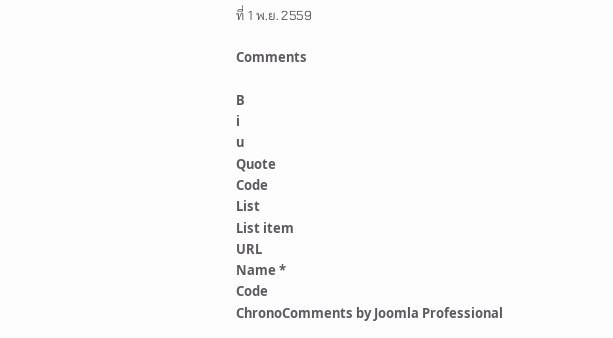ที่ 1 พ.ย. 2559

Comments

B
i
u
Quote
Code
List
List item
URL
Name *
Code
ChronoComments by Joomla Professional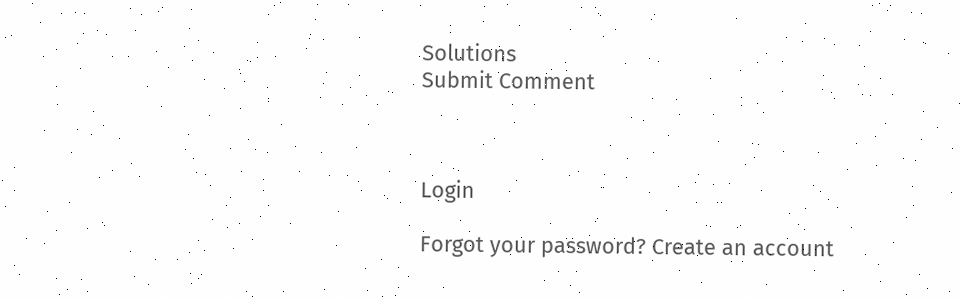Solutions
Submit Comment



Login

Forgot your password? Create an account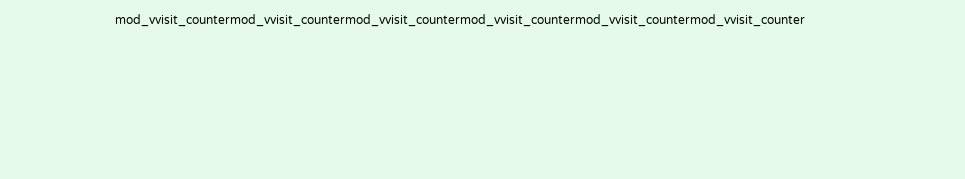mod_vvisit_countermod_vvisit_countermod_vvisit_countermod_vvisit_countermod_vvisit_countermod_vvisit_counter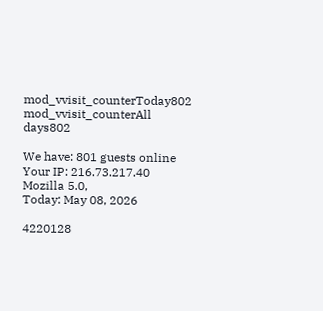mod_vvisit_counterToday802
mod_vvisit_counterAll days802

We have: 801 guests online
Your IP: 216.73.217.40
Mozilla 5.0,
Today: May 08, 2026

4220128